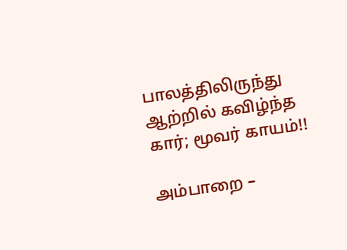பாலத்திலிருந்து ஆற்றில் கவிழ்ந்த கார்; மூவர் காயம்!!

அம்பாறை –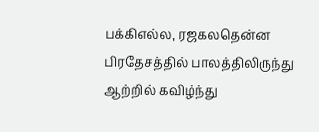பக்கிஎல்ல, ரஜகலதென்ன பிரதேசத்தில் பாலத்திலிருந்து ஆற்றில் கவிழ்ந்து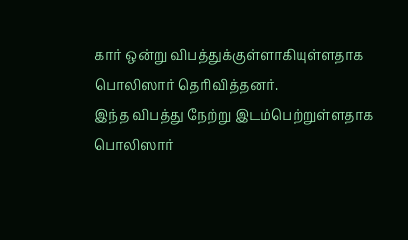கார் ஒன்று விபத்துக்குள்ளாகியுள்ளதாக பொலிஸார் தெரிவித்தனர்.
இந்த விபத்து நேற்று இடம்பெற்றுள்ளதாக பொலிஸார்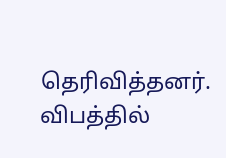தெரிவித்தனர்.
விபத்தில்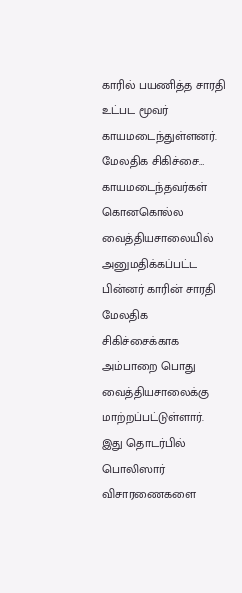காரில் பயணித்த சாரதி உட்பட மூவர் காயமடைந்துள்ளனர்.
மேலதிக சிகிச்சை…
காயமடைந்தவர்கள் கொனகொல்ல வைத்தியசாலையில் அனுமதிக்கப்பட்ட பின்னர் காரின் சாரதி மேலதிக சிகிச்சைக்காக அம்பாறை பொது வைத்தியசாலைக்கு மாற்றப்பட்டுள்ளார்.
இது தொடர்பில் பொலிஸார் விசாரணைகளை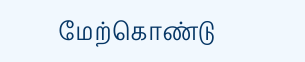மேற்கொண்டு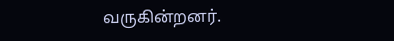வருகின்றனர்.